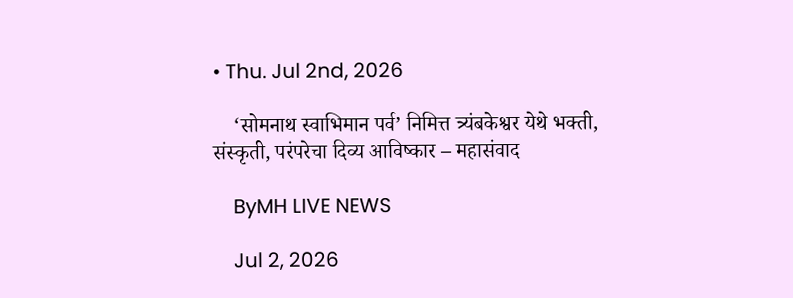• Thu. Jul 2nd, 2026

    ‘सोमनाथ स्वाभिमान पर्व’ निमित्त त्र्यंबकेश्वर येथे भक्ती, संस्कृती, परंपरेचा दिव्य आविष्कार – महासंवाद

    ByMH LIVE NEWS

    Jul 2, 2026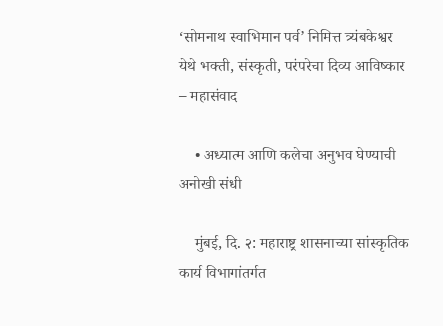‘सोमनाथ स्वाभिमान पर्व’ निमित्त त्र्यंबकेश्वर येथे भक्ती, संस्कृती, परंपरेचा दिव्य आविष्कार – महासंवाद

    • अध्यात्म आणि कलेचा अनुभव घेण्याची अनोखी संधी

    मुंबई, दि. २: महाराष्ट्र शासनाच्या सांस्कृतिक कार्य विभागांतर्गत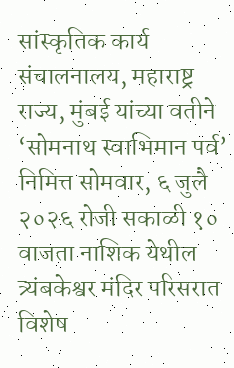सांस्कृतिक कार्य संचालनालय, महाराष्ट्र राज्य, मुंबई यांच्या वतीने ‘सोमनाथ स्वाभिमान पर्व’ निमित्त सोमवार, ६ जुलै २०२६ रोजी सकाळी १० वाजता नाशिक येथील त्र्यंबकेश्वर मंदिर परिसरात विशेष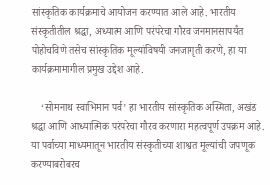सांस्कृतिक कार्यक्रमाचे आयोजन करण्यात आले आहे. भारतीय संस्कृतीतील श्रद्धा, अध्यात्म आणि परंपरेचा गौरव जनमानसापर्यंत पोहोचविणे तसेच सांस्कृतिक मूल्यांविषयी जनजागृती करणे, हा या कार्यक्रमामागील प्रमुख उद्देश आहे.

    ‘सोमनाथ स्वाभिमान पर्व’ हा भारतीय सांस्कृतिक अस्मिता, अखंड श्रद्धा आणि आध्यात्मिक परंपरेचा गौरव करणारा महत्वपूर्ण उपक्रम आहे. या पर्वाच्या माध्यमातून भारतीय संस्कृतीच्या शाश्वत मूल्यांची जपणूक करण्याबरोबरच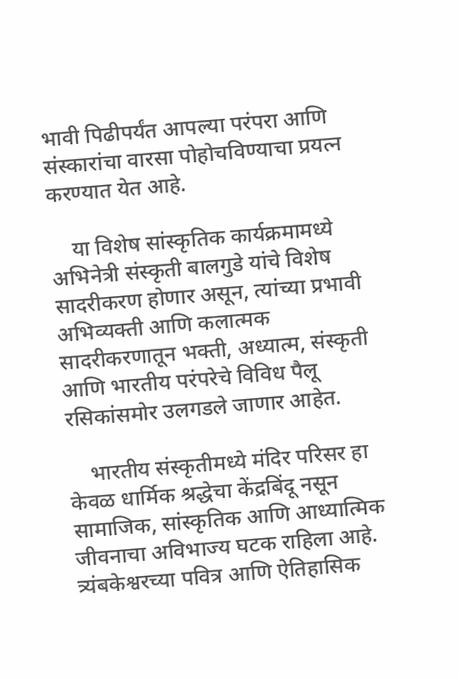भावी पिढीपर्यंत आपल्या परंपरा आणि संस्कारांचा वारसा पोहोचविण्याचा प्रयत्न करण्यात येत आहे.

    या विशेष सांस्कृतिक कार्यक्रमामध्ये अभिनेत्री संस्कृती बालगुडे यांचे विशेष सादरीकरण होणार असून, त्यांच्या प्रभावी अभिव्यक्ती आणि कलात्मक सादरीकरणातून भक्ती, अध्यात्म, संस्कृती आणि भारतीय परंपरेचे विविध पैलू रसिकांसमोर उलगडले जाणार आहेत.

    भारतीय संस्कृतीमध्ये मंदिर परिसर हा केवळ धार्मिक श्रद्धेचा केंद्रबिंदू नसून सामाजिक, सांस्कृतिक आणि आध्यात्मिक जीवनाचा अविभाज्य घटक राहिला आहे. त्र्यंबकेश्वरच्या पवित्र आणि ऐतिहासिक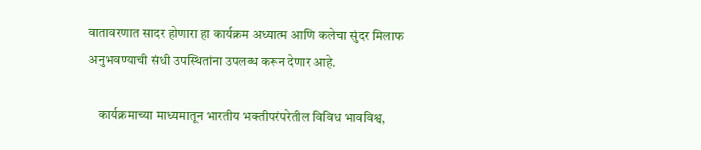वातावरणात सादर होणारा हा कार्यक्रम अध्यात्म आणि कलेचा सुंदर मिलाफ अनुभवण्याची संधी उपस्थितांना उपलब्ध करून देणार आहे.

    कार्यक्रमाच्या माध्यमातून भारतीय भक्तीपरंपरेतील विविध भावविश्व,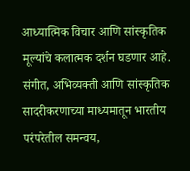आध्यात्मिक विचार आणि सांस्कृतिक मूल्यांचे कलात्मक दर्शन घडणार आहे. संगीत, अभिव्यक्ती आणि सांस्कृतिक सादरीकरणाच्या माध्यमातून भारतीय परंपरेतील समन्वय,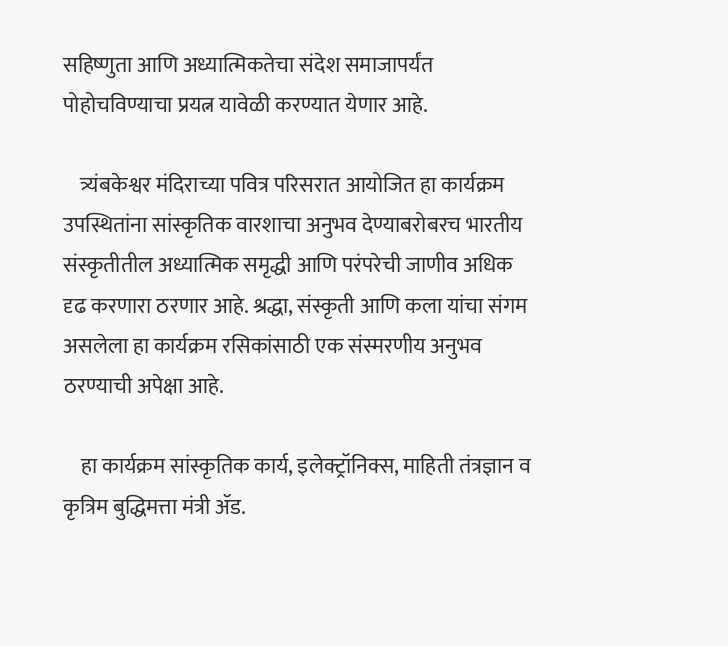सहिष्णुता आणि अध्यात्मिकतेचा संदेश समाजापर्यंत पोहोचविण्याचा प्रयत्न यावेळी करण्यात येणार आहे.

    त्र्यंबकेश्वर मंदिराच्या पवित्र परिसरात आयोजित हा कार्यक्रम उपस्थितांना सांस्कृतिक वारशाचा अनुभव देण्याबरोबरच भारतीय संस्कृतीतील अध्यात्मिक समृद्धी आणि परंपरेची जाणीव अधिक दृढ करणारा ठरणार आहे. श्रद्धा, संस्कृती आणि कला यांचा संगम असलेला हा कार्यक्रम रसिकांसाठी एक संस्मरणीय अनुभव ठरण्याची अपेक्षा आहे.

    हा कार्यक्रम सांस्कृतिक कार्य, इलेक्ट्रॉनिक्स, माहिती तंत्रज्ञान व कृत्रिम बुद्धिमत्ता मंत्री ॲड.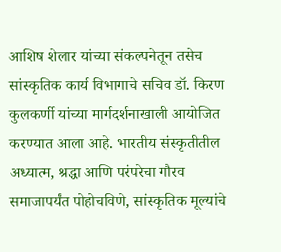आशिष शेलार यांच्या संकल्पनेतून तसेच सांस्कृतिक कार्य विभागाचे सचिव डॉ. किरण कुलकर्णी यांच्या मार्गदर्शनाखाली आयोजित करण्यात आला आहे. भारतीय संस्कृतीतील अध्यात्म, श्रद्धा आणि परंपरेचा गौरव समाजापर्यंत पोहोचविणे, सांस्कृतिक मूल्यांचे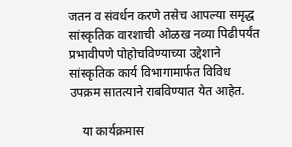जतन व संवर्धन करणे तसेच आपल्या समृद्ध सांस्कृतिक वारशाची ओळख नव्या पिढीपर्यंत प्रभावीपणे पोहोचविण्याच्या उद्देशाने सांस्कृतिक कार्य विभागामार्फत विविध उपक्रम सातत्याने राबविण्यात येत आहेत.

    या कार्यक्रमास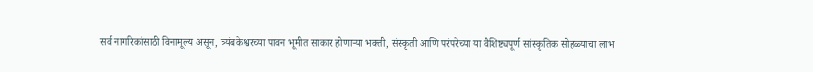सर्व नागरिकांसाठी विनामूल्य असून, त्र्यंबकेश्वरच्या पावन भूमीत साकार होणाऱ्या भक्ती, संस्कृती आणि परंपरेच्या या वैशिष्ट्यपूर्ण सांस्कृतिक सोहळ्याचा लाभ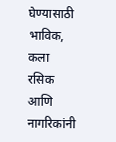घेण्यासाठी भाविक, कला रसिक आणि नागरिकांनी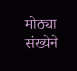मोठ्या संख्येने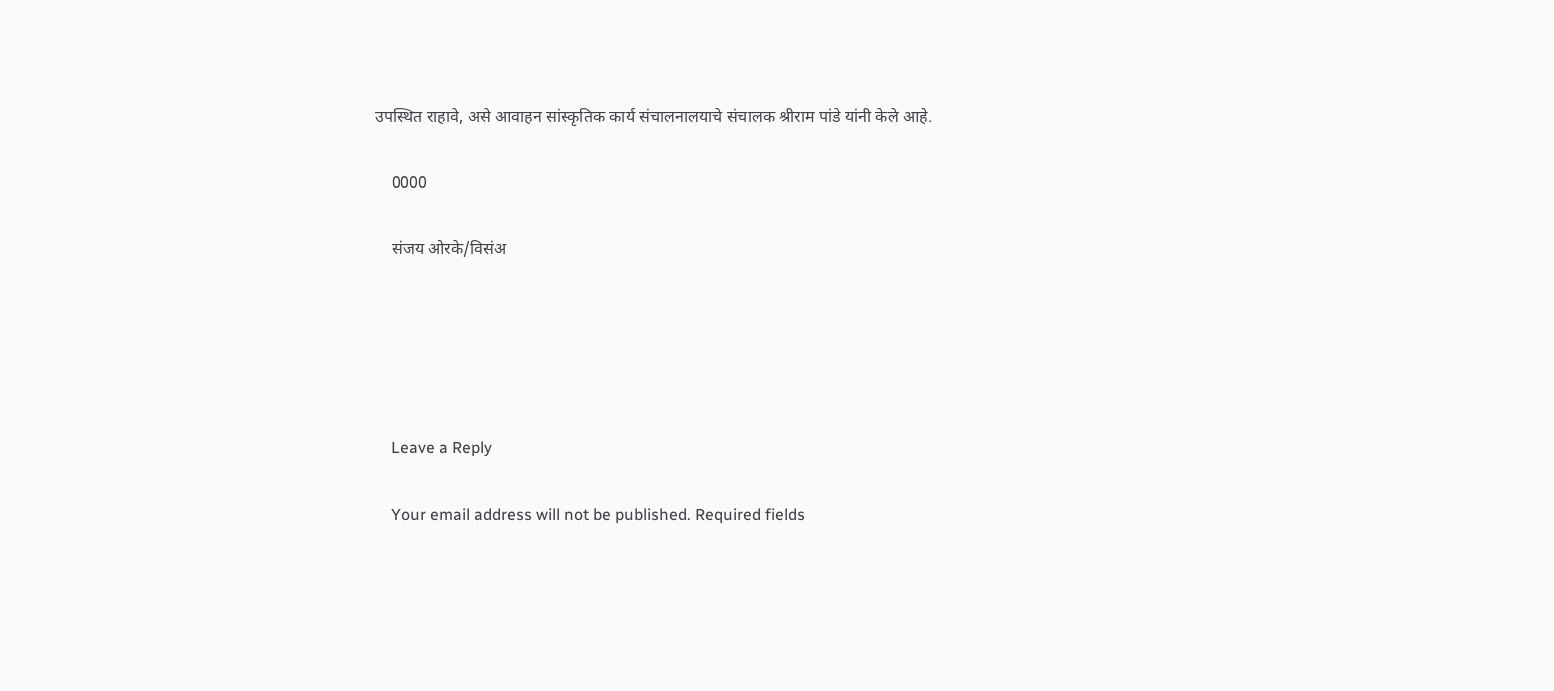उपस्थित राहावे, असे आवाहन सांस्कृतिक कार्य संचालनालयाचे संचालक श्रीराम पांडे यांनी केले आहे.

    0000

    संजय ओरके/विसंअ





    Leave a Reply

    Your email address will not be published. Required fields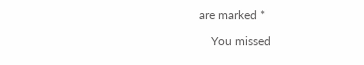are marked *

    You missed